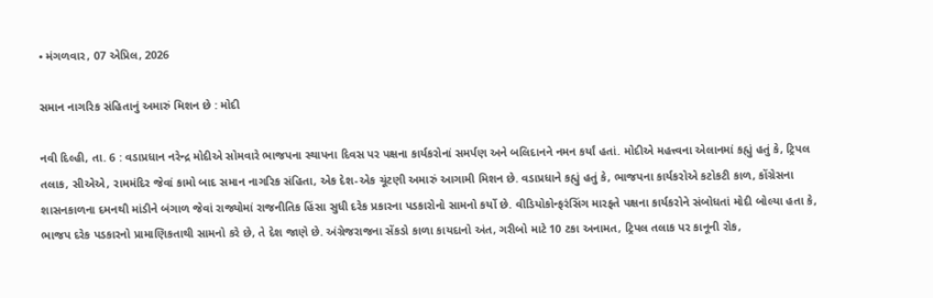• મંગળવાર, 07 એપ્રિલ, 2026

સમાન નાગરિક સંહિતાનું અમારું મિશન છે : મોદી

નવી દિલ્હી, તા. 6 : વડાપ્રધાન નરેન્દ્ર મોદીએ સોમવારે ભાજપના સ્થાપના દિવસ પર પક્ષના કાર્યકરોનાં સમર્પણ અને બલિદાનને નમન કર્યાં હતાં. મોદીએ મહત્ત્વના એલાનમાં કહ્યું હતું કે, ટ્રિપલ તલાક, સીએએ, રામમંદિર જેવાં કામો બાદ સમાન નાગરિક સંહિતા, એક દેશ-એક ચૂંટણી અમારું આગામી મિશન છે. વડાપ્રધાને કહ્યું હતું કે, ભાજપના કાર્યકરોએ કટોકટી કાળ, કોંગ્રેસના શાસનકાળના દમનથી માંડીને બંગાળ જેવાં રાજ્યોમાં રાજનીતિક હિંસા સુધી દરેક પ્રકારના પડકારોનો સામનો કર્યો છે. વીડિયોકોન્ફરંસિંગ મારફતે પક્ષના કાર્યકરોને સંબોધતાં મોદી બોલ્યા હતા કે, ભાજપ દરેક પડકારનો પ્રામાણિકતાથી સામનો કરે છે, તે દેશ જાણે છે. અંગ્રેજરાજના સેંકડો કાળા કાયદાનો અંત, ગરીબો માટે 10 ટકા અનામત, ટ્રિપલ તલાક પર કાનૂની રોક,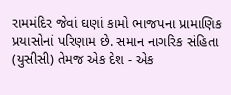રામમંદિર જેવાં ઘણાં કામો ભાજપના પ્રામાણિક પ્રયાસોનાં પરિણામ છે. સમાન નાગરિક સંહિતા (યુસીસી) તેમજ એક દેશ - એક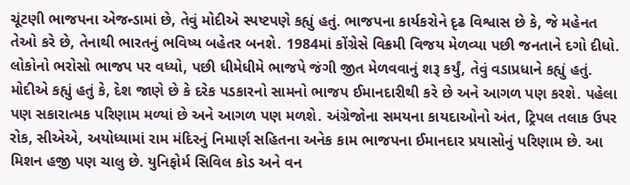ચૂંટણી ભાજપના એજન્ડામાં છે, તેવું મોદીએ સ્પષ્ટપણે કહ્યું હતું. ભાજપના કાર્યકરોને દૃઢ વિશ્વાસ છે કે, જે મહેનત તેઓ કરે છે, તેનાથી ભારતનું ભવિષ્ય બહેતર બનશે. 1984માં કોંગ્રેસે વિક્રમી વિજય મેળવ્યા પછી જનતાને દગો દીધો. લોકોનો ભરોસો ભાજપ પર વધ્યો, પછી ધીમેધીમે ભાજપે જંગી જીત મેળવવાનું શરૂ કર્યું, તેવું વડાપ્રધાને કહ્યું હતું. મોદીએ કહ્યું હતું કે, દેશ જાણે છે કે દરેક પડકારનો સામનો ભાજપ ઈમાનદારીથી કરે છે અને આગળ પણ કરશે. પહેલા પણ સકારાત્મક પરિણામ મળ્યાં છે અને આગળ પણ મળશે. અંગ્રેજોના સમયના કાયદાઓનો અંત, ટ્રિપલ તલાક ઉપર રોક, સીએએ, અયોધ્યામાં રામ મંદિરનું નિમાર્ણ સહિતના અનેક કામ ભાજપના ઈમાનદાર પ્રયાસોનું પરિણામ છે. આ મિશન હજી પણ ચાલુ છે. યુનિફોર્મ સિવિલ કોડ અને વન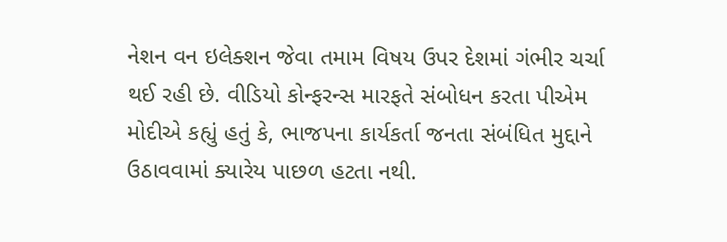નેશન વન ઇલેક્શન જેવા તમામ વિષય ઉપર દેશમાં ગંભીર ચર્ચા થઈ રહી છે. વીડિયો કોન્ફરન્સ મારફતે સંબોધન કરતા પીએમ મોદીએ કહ્યું હતું કે, ભાજપના કાર્યકર્તા જનતા સંબંધિત મુદ્દાને ઉઠાવવામાં ક્યારેય પાછળ હટતા નથી.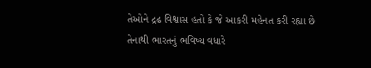તેઓને દ્રઢ વિશ્વાસ હતો કે જે આકરી મહેનત કરી રહ્યા છે તેનાથી ભારતનું ભવિષ્ય વધારે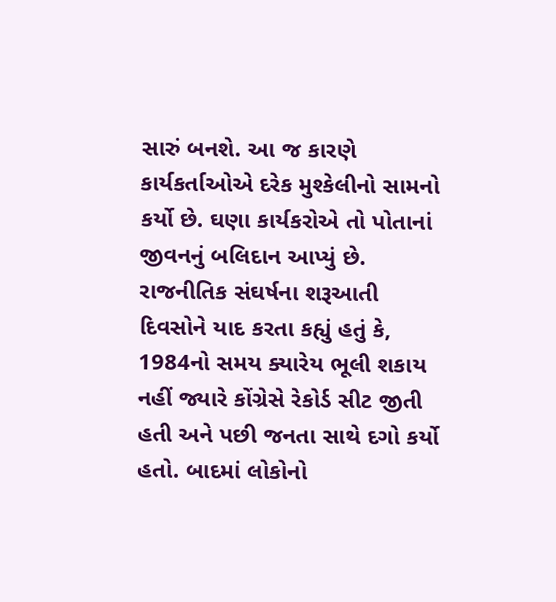સારું બનશે. આ જ કારણે કાર્યકર્તાઓએ દરેક મુશ્કેલીનો સામનો કર્યો છે. ઘણા કાર્યકરોએ તો પોતાનાં જીવનનું બલિદાન આપ્યું છે. રાજનીતિક સંઘર્ષના શરૂઆતી દિવસોને યાદ કરતા કહ્યું હતું કે, 1984નો સમય ક્યારેય ભૂલી શકાય નહીં જ્યારે કોંગ્રેસે રેકોર્ડ સીટ જીતી હતી અને પછી જનતા સાથે દગો કર્યો હતો. બાદમાં લોકોનો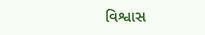વિશ્વાસ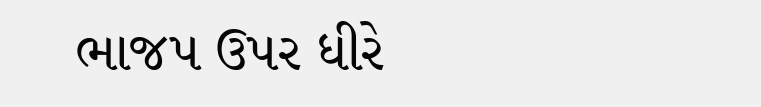ભાજપ ઉપર ધીરે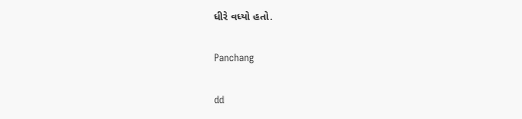ધીરે વધ્યો હતો.

Panchang

dd